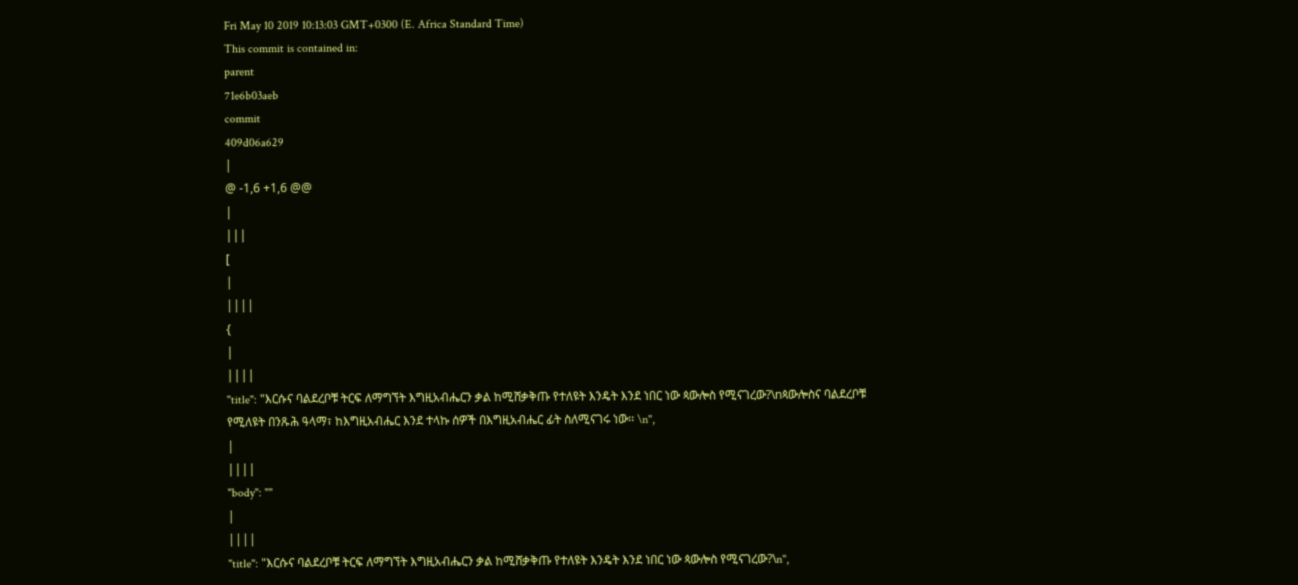Fri May 10 2019 10:13:03 GMT+0300 (E. Africa Standard Time)
This commit is contained in:
parent
71e6b03aeb
commit
409d06a629
|
@ -1,6 +1,6 @@
|
|||
[
|
||||
{
|
||||
"title": "እርሱና ባልደረቦቹ ትርፍ ለማግኘት እግዚአብሔርን ቃል ከሚሸቃቅጡ የተለዩት እንዴት እንደ ነበር ነው ጳውሎስ የሚናገረው?\nጳውሎስና ባልደረቦቹ የሚለዩት በንጹሕ ዓላማ፣ ከእግዚአብሔር እንደ ተላኩ ሰዎች በእግዚአብሔር ፊት ስለሚናገሩ ነው፡፡ \n",
|
||||
"body": ""
|
||||
"title": "እርሱና ባልደረቦቹ ትርፍ ለማግኘት እግዚአብሔርን ቃል ከሚሸቃቅጡ የተለዩት እንዴት እንደ ነበር ነው ጳውሎስ የሚናገረው?\n",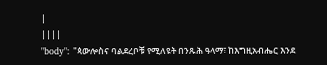|
||||
"body": "ጳውሎስና ባልደረቦቹ የሚለዩት በንጹሕ ዓላማ፣ ከእግዚአብሔር እንደ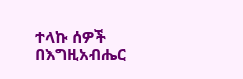ተላኩ ሰዎች በእግዚአብሔር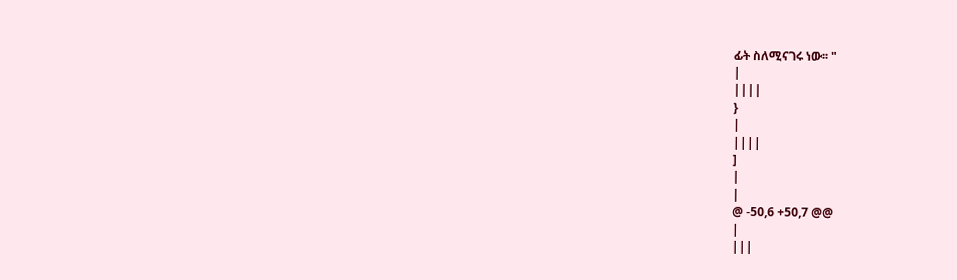ፊት ስለሚናገሩ ነው፡፡ "
|
||||
}
|
||||
]
|
|
@ -50,6 +50,7 @@
|
|||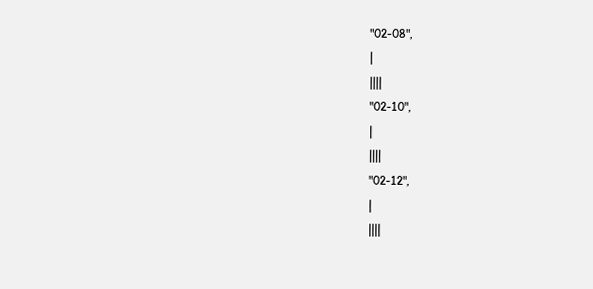"02-08",
|
||||
"02-10",
|
||||
"02-12",
|
||||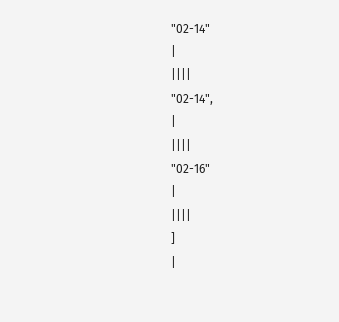"02-14"
|
||||
"02-14",
|
||||
"02-16"
|
||||
]
|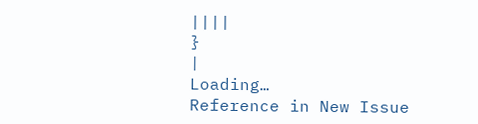||||
}
|
Loading…
Reference in New Issue